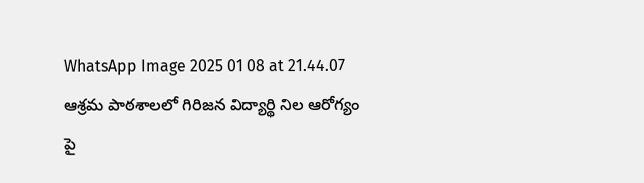WhatsApp Image 2025 01 08 at 21.44.07
ఆశ్రమ పాఠశాలలో గిరిజన విద్యార్థి నిల ఆరోగ్యం పై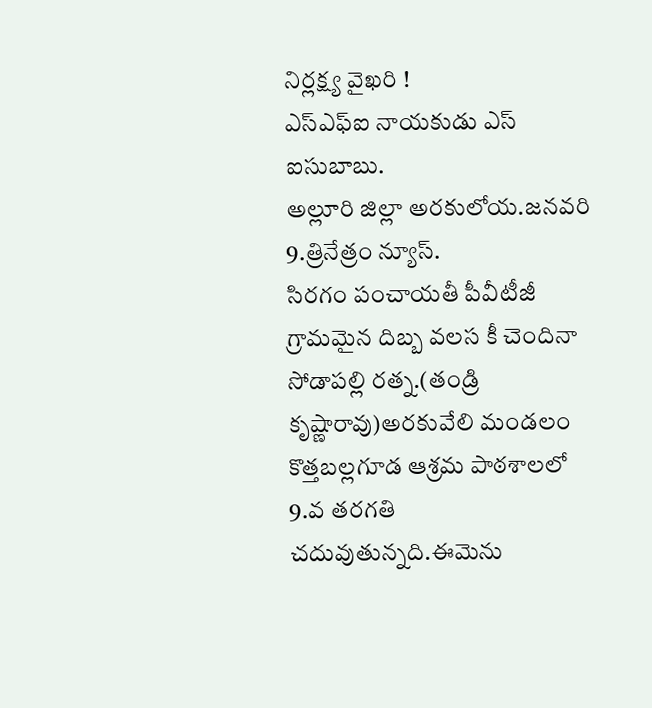నిర్లక్ష్య వైఖరి !
ఎస్ఎఫ్ఐ నాయకుడు ఎస్ ఐసుబాబు.
అల్లూరి జిల్లా అరకులోయ.జనవరి 9.త్రినేత్రం న్యూస్.
సిరగం పంచాయతీ పీవీటీజీ గ్రామమైన దిబ్బ వలస కీ చెందినా సోడాపల్లి రత్న.(తండ్రి కృష్ణారావు)అరకువేలి మండలం కొత్తబల్లగూడ ఆశ్రమ పాఠశాలలో 9.వ తరగతి చదువుతున్నది.ఈమెను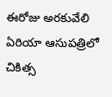ఈరోజు అరకువేలి ఏరియా ఆసుపత్రిలో చికిత్స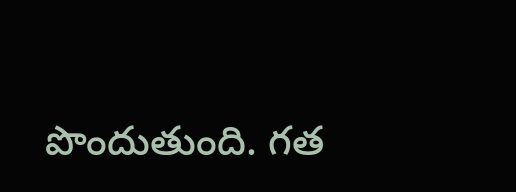పొందుతుంది. గత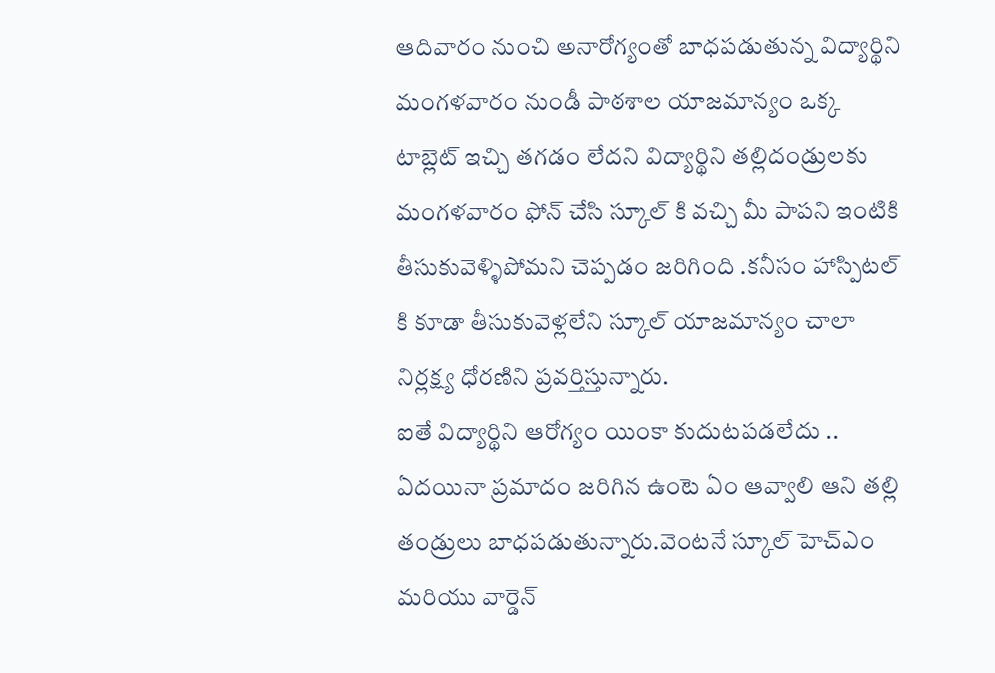ఆదివారం నుంచి అనారోగ్యంతో బాధపడుతున్న విద్యార్థిని మంగళవారం నుండీ పాఠశాల యాజమాన్యం ఒక్క టాబ్లెట్ ఇచ్చి తగడం లేదని విద్యార్థిని తల్లిదండ్రులకు మంగళవారం ఫోన్ చేసి స్కూల్ కి వచ్చి మీ పాపని ఇంటికి తీసుకువెళ్ళిపోమని చెప్పడం జరిగింది .కనీసం హాస్పిటల్ కి కూడా తీసుకువెళ్లలేని స్కూల్ యాజమాన్యం చాలా నిర్లక్ష్య ధోరణిని ప్రవర్తిస్తున్నారు.
ఐతే విద్యార్థిని ఆరోగ్యం యింకా కుదుటపడలేదు .. ఏదయినా ప్రమాదం జరిగిన ఉంటె ఏం ఆవ్వాలి ఆని తల్లి తండ్రులు బాధపడుతున్నారు.వెంటనే స్కూల్ హెచ్ఎం మరియు వార్డెన్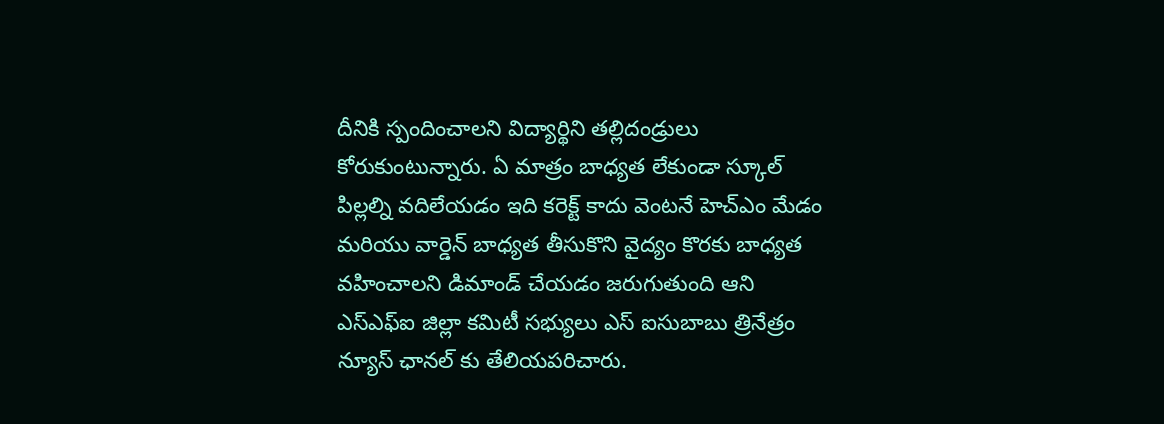దీనికి స్పందించాలని విద్యార్థిని తల్లిదండ్రులు కోరుకుంటున్నారు. ఏ మాత్రం బాధ్యత లేకుండా స్కూల్ పిల్లల్ని వదిలేయడం ఇది కరెక్ట్ కాదు వెంటనే హెచ్ఎం మేడం మరియు వార్డెన్ బాధ్యత తీసుకొని వైద్యం కొరకు బాధ్యత వహించాలని డిమాండ్ చేయడం జరుగుతుంది ఆని ఎస్ఎఫ్ఐ జిల్లా కమిటీ సభ్యులు ఎస్ ఐసుబాబు త్రినేత్రం న్యూస్ ఛానల్ కు తేలియపరిచారు.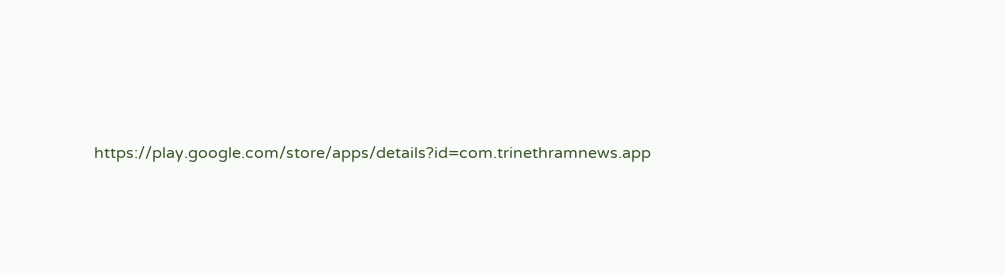https://play.google.com/store/apps/details?id=com.trinethramnews.app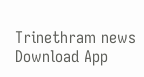Trinethram news
Download App